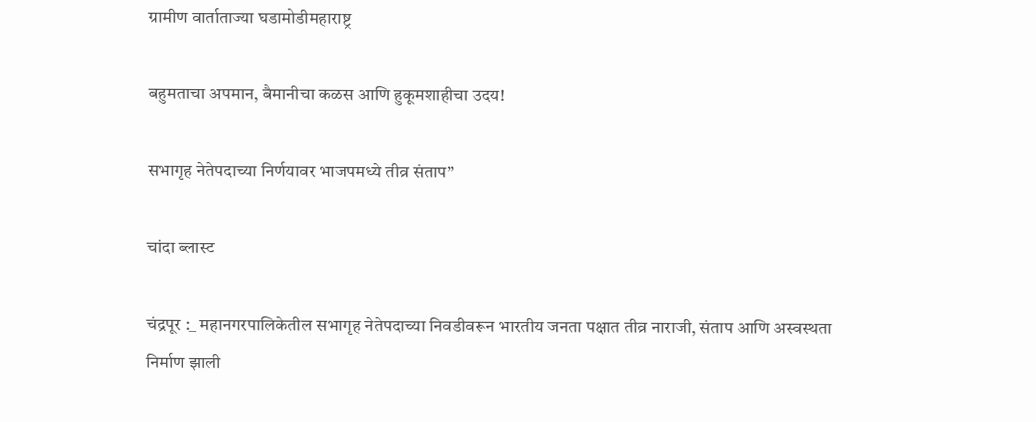ग्रामीण वार्ताताज्या घडामोडीमहाराष्ट्र

बहुमताचा अपमान, बैमानीचा कळस आणि हुकूमशाहीचा उदय!

सभागृह नेतेपदाच्या निर्णयावर भाजपमध्ये तीव्र संताप”

चांदा ब्लास्ट

चंद्रपूर :_ महानगरपालिकेतील सभागृह नेतेपदाच्या निवडीवरून भारतीय जनता पक्षात तीव्र नाराजी, संताप आणि अस्वस्थता निर्माण झाली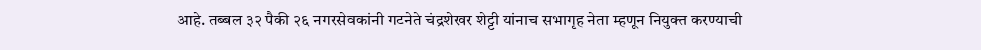आहे. तब्बल ३२ पैकी २६ नगरसेवकांनी गटनेते चंद्रशेखर शेट्टी यांनाच सभागृह नेता म्हणून नियुक्त करण्याची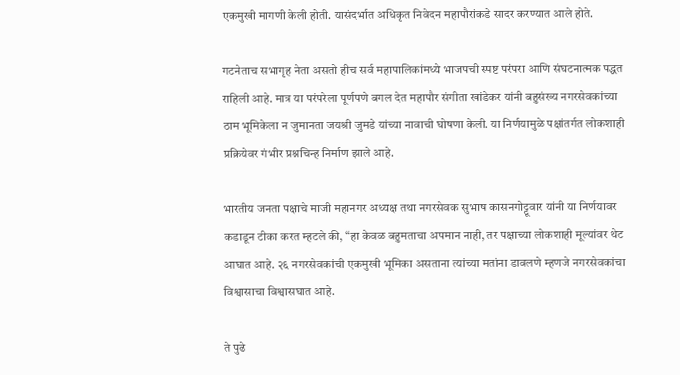एकमुखी मागणी केली होती. यासंदर्भात अधिकृत निवेदन महापौरांकडे सादर करण्यात आले होते.

गटनेताच सभागृह नेता असतो हीच सर्व महापालिकांमध्ये भाजपची स्पष्ट परंपरा आणि संघटनात्मक पद्धत राहिली आहे. मात्र या परंपरेला पूर्णपणे बगल देत महापौर संगीता खांडेकर यांनी बहुसंख्य नगरसेवकांच्या ठाम भूमिकेला न जुमानता जयश्री जुमडे यांच्या नावाची घोषणा केली. या निर्णयामुळे पक्षांतर्गत लोकशाही प्रक्रियेवर गंभीर प्रश्नचिन्ह निर्माण झाले आहे.

भारतीय जनता पक्षाचे माजी महानगर अध्यक्ष तथा नगरसेवक सुभाष कासनगोट्टूवार यांनी या निर्णयावर कडाडून टीका करत म्हटले की, “हा केवळ बहुमताचा अपमान नाही, तर पक्षाच्या लोकशाही मूल्यांवर थेट आघात आहे. २६ नगरसेवकांची एकमुखी भूमिका असताना त्यांच्या मतांना डावलणे म्हणजे नगरसेवकांचा विश्वासाचा विश्वासघात आहे.

ते पुढे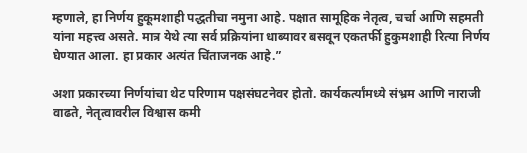म्हणाले, हा निर्णय हुकूमशाही पद्धतीचा नमुना आहे. पक्षात सामूहिक नेतृत्व, चर्चा आणि सहमती यांना महत्त्व असते. मात्र येथे त्या सर्व प्रक्रियांना धाब्यावर बसवून एकतर्फी हुकुमशाही रित्या निर्णय घेण्यात आला. हा प्रकार अत्यंत चिंताजनक आहे.”

अशा प्रकारच्या निर्णयांचा थेट परिणाम पक्षसंघटनेवर होतो. कार्यकर्त्यांमध्ये संभ्रम आणि नाराजी वाढते, नेतृत्वावरील विश्वास कमी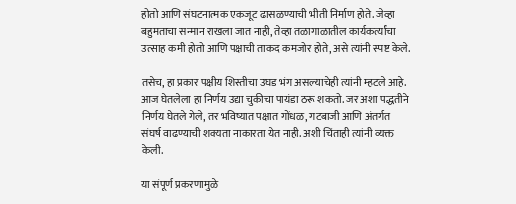होतो आणि संघटनात्मक एकजूट ढासळण्याची भीती निर्माण होते. जेव्हा बहुमताचा सन्मान राखला जात नाही, तेव्हा तळागाळातील कार्यकर्त्यांचा उत्साह कमी होतो आणि पक्षाची ताकद कमजोर होते, असे त्यांनी स्पष्ट केले.

तसेच, हा प्रकार पक्षीय शिस्तीचा उघड भंग असल्याचेही त्यांनी म्हटले आहे. आज घेतलेला हा निर्णय उद्या चुकीचा पायंडा ठरू शकतो. जर अशा पद्धतीने निर्णय घेतले गेले, तर भविष्यात पक्षात गोंधळ, गटबाजी आणि अंतर्गत संघर्ष वाढण्याची शक्यता नाकारता येत नाही. अशी चिंताही त्यांनी व्यक्त केली.

या संपूर्ण प्रकरणामुळे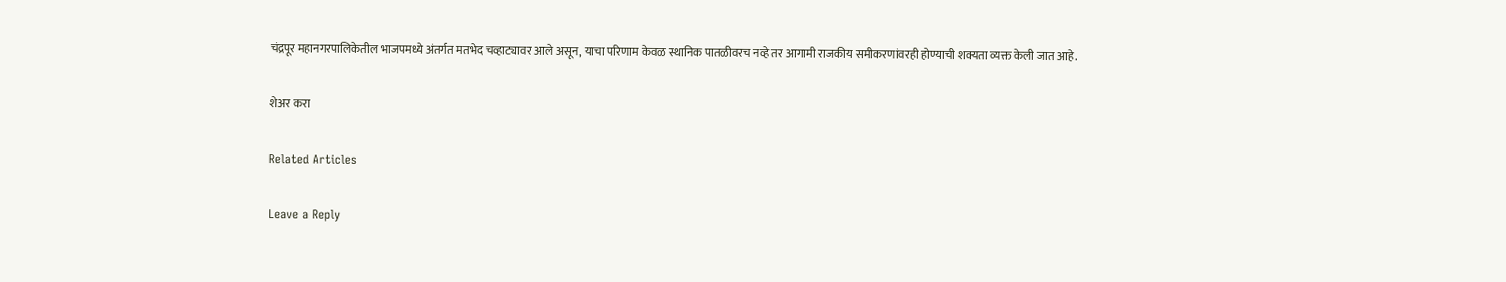चंद्रपूर महानगरपालिकेतील भाजपमध्ये अंतर्गत मतभेद चव्हाट्यावर आले असून, याचा परिणाम केवळ स्थानिक पातळीवरच नव्हे तर आगामी राजकीय समीकरणांवरही होण्याची शक्यता व्यक्त केली जात आहे.

शेअर करा

Related Articles

Leave a Reply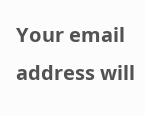Your email address will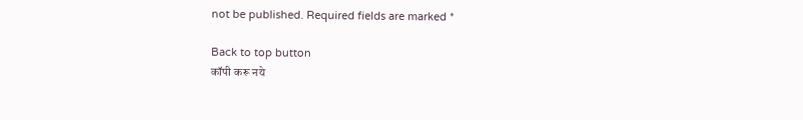not be published. Required fields are marked *

Back to top button
कॉपी करू नये